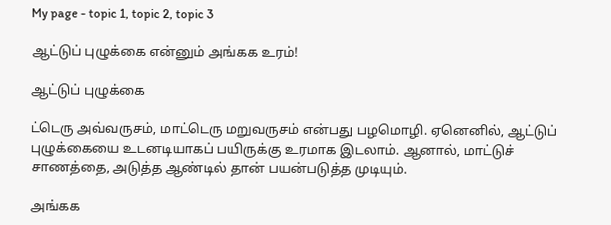My page - topic 1, topic 2, topic 3

ஆட்டுப் புழுக்கை என்னும் அங்கக உரம்!

ஆட்டுப் புழுக்கை

ட்டெரு அவ்வருசம், மாட்டெரு மறுவருசம் என்பது பழமொழி. ஏனெனில், ஆட்டுப் புழுக்கையை உடனடியாகப் பயிருக்கு உரமாக இடலாம். ஆனால், மாட்டுச் சாணத்தை, அடுத்த ஆண்டில் தான் பயன்படுத்த முடியும்.

அங்கக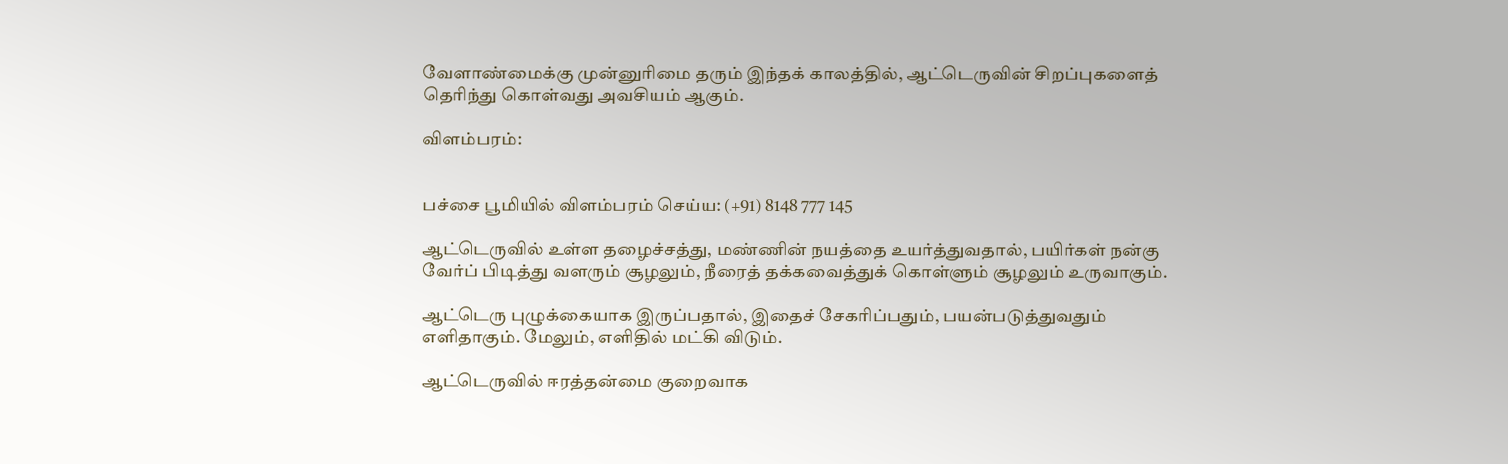வேளாண்மைக்கு முன்னுரிமை தரும் இந்தக் காலத்தில், ஆட்டெருவின் சிறப்புகளைத் தெரிந்து கொள்வது அவசியம் ஆகும்.

விளம்பரம்:


பச்சை பூமியில் விளம்பரம் செய்ய: (+91) 8148 777 145

ஆட்டெருவில் உள்ள தழைச்சத்து, மண்ணின் நயத்தை உயர்த்துவதால், பயிர்கள் நன்கு வேர்ப் பிடித்து வளரும் சூழலும், நீரைத் தக்கவைத்துக் கொள்ளும் சூழலும் உருவாகும்.

ஆட்டெரு புழுக்கையாக இருப்பதால், இதைச் சேகரிப்பதும், பயன்படுத்துவதும் எளிதாகும். மேலும், எளிதில் மட்கி விடும்.

ஆட்டெருவில் ஈரத்தன்மை குறைவாக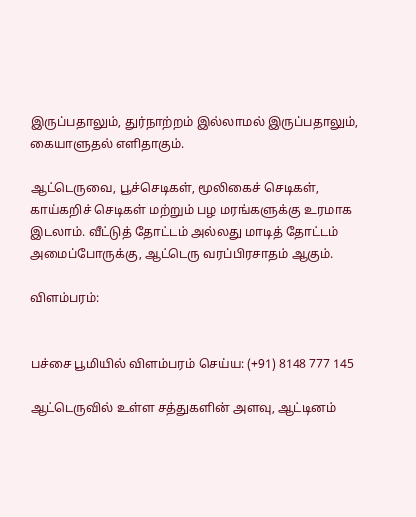இருப்பதாலும், துர்நாற்றம் இல்லாமல் இருப்பதாலும், கையாளுதல் எளிதாகும்.

ஆட்டெருவை, பூச்செடிகள், மூலிகைச் செடிகள், காய்கறிச் செடிகள் மற்றும் பழ மரங்களுக்கு உரமாக இடலாம். வீட்டுத் தோட்டம் அல்லது மாடித் தோட்டம் அமைப்போருக்கு, ஆட்டெரு வரப்பிரசாதம் ஆகும்.

விளம்பரம்:


பச்சை பூமியில் விளம்பரம் செய்ய: (+91) 8148 777 145

ஆட்டெருவில் உள்ள சத்துகளின் அளவு, ஆட்டினம்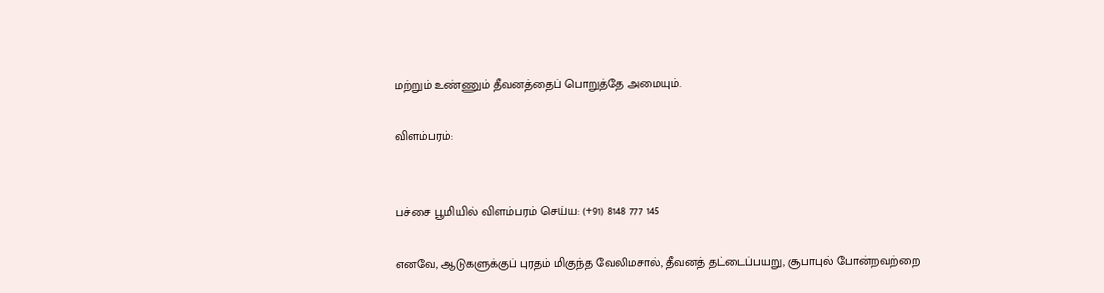மற்றும் உண்ணும் தீவனத்தைப் பொறுத்தே அமையும்.

விளம்பரம்:


பச்சை பூமியில் விளம்பரம் செய்ய: (+91) 8148 777 145

எனவே, ஆடுகளுக்குப் புரதம் மிகுந்த வேலிமசால், தீவனத் தட்டைப்பயறு, சூபாபுல் போன்றவற்றை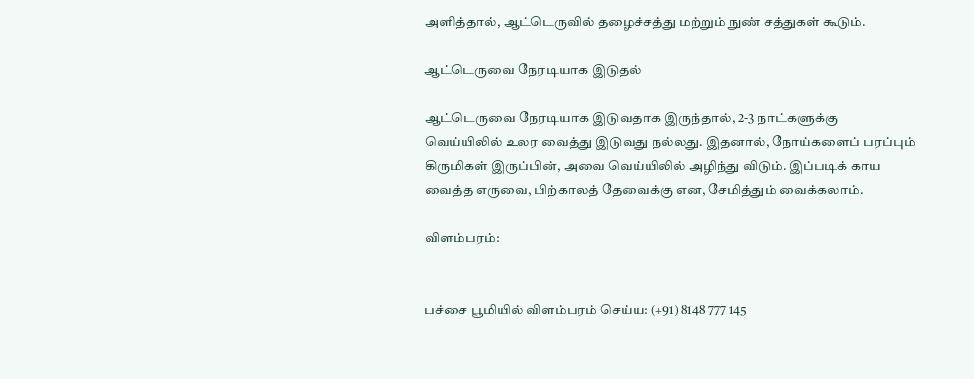அளித்தால், ஆட்டெருவில் தழைச்சத்து மற்றும் நுண் சத்துகள் கூடும்.

ஆட்டெருவை நேரடியாக இடுதல்

ஆட்டெருவை நேரடியாக இடுவதாக இருந்தால், 2-3 நாட்களுக்கு வெய்யிலில் உலர வைத்து இடுவது நல்லது. இதனால், நோய்களைப் பரப்பும் கிருமிகள் இருப்பின், அவை வெய்யிலில் அழிந்து விடும். இப்படிக் காய வைத்த எருவை, பிற்காலத் தேவைக்கு என, சேமித்தும் வைக்கலாம்.

விளம்பரம்:


பச்சை பூமியில் விளம்பரம் செய்ய: (+91) 8148 777 145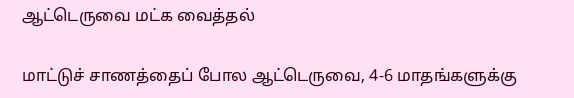ஆட்டெருவை மட்க வைத்தல்

மாட்டுச் சாணத்தைப் போல ஆட்டெருவை, 4-6 மாதங்களுக்கு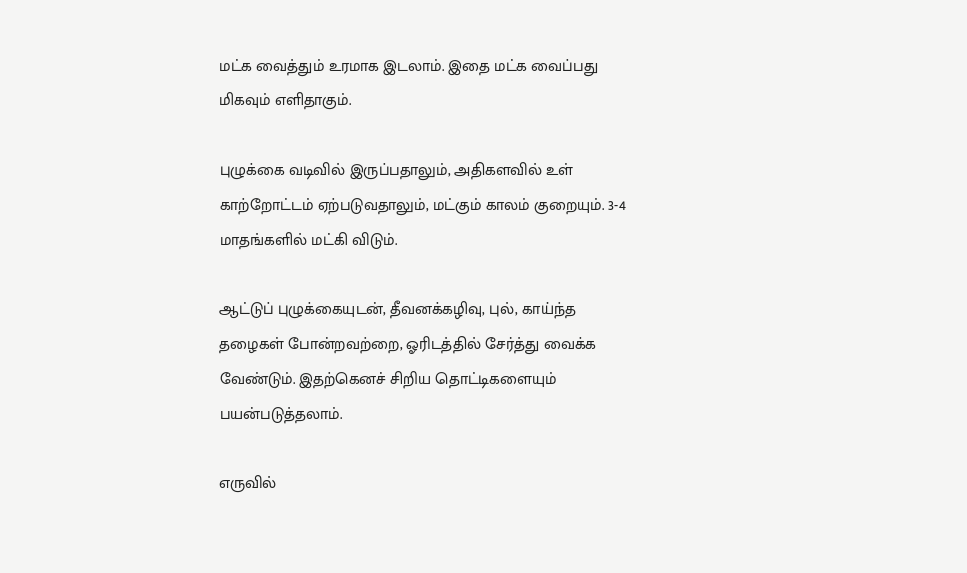மட்க வைத்தும் உரமாக இடலாம். இதை மட்க வைப்பது மிகவும் எளிதாகும்.

புழுக்கை வடிவில் இருப்பதாலும், அதிகளவில் உள் காற்றோட்டம் ஏற்படுவதாலும், மட்கும் காலம் குறையும். 3-4 மாதங்களில் மட்கி விடும்.

ஆட்டுப் புழுக்கையுடன், தீவனக்கழிவு, புல், காய்ந்த தழைகள் போன்றவற்றை, ஓரிடத்தில் சேர்த்து வைக்க வேண்டும். இதற்கெனச் சிறிய தொட்டிகளையும் பயன்படுத்தலாம்.

எருவில்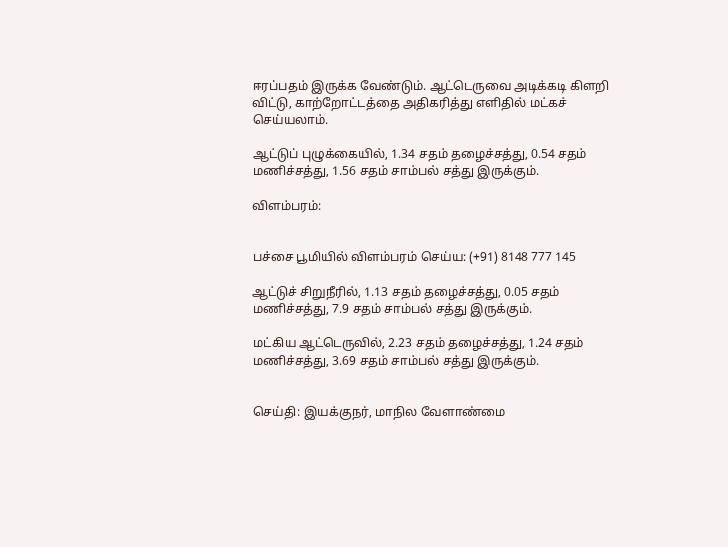ஈரப்பதம் இருக்க வேண்டும். ஆட்டெருவை அடிக்கடி கிளறி விட்டு, காற்றோட்டத்தை அதிகரித்து எளிதில் மட்கச் செய்யலாம்.

ஆட்டுப் புழுக்கையில், 1.34 சதம் தழைச்சத்து, 0.54 சதம் மணிச்சத்து, 1.56 சதம் சாம்பல் சத்து இருக்கும்.

விளம்பரம்:


பச்சை பூமியில் விளம்பரம் செய்ய: (+91) 8148 777 145

ஆட்டுச் சிறுநீரில், 1.13 சதம் தழைச்சத்து, 0.05 சதம் மணிச்சத்து, 7.9 சதம் சாம்பல் சத்து இருக்கும்.

மட்கிய ஆட்டெருவில், 2.23 சதம் தழைச்சத்து, 1.24 சதம் மணிச்சத்து, 3.69 சதம் சாம்பல் சத்து இருக்கும்.


செய்தி: இயக்குநர், மாநில வேளாண்மை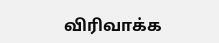விரிவாக்க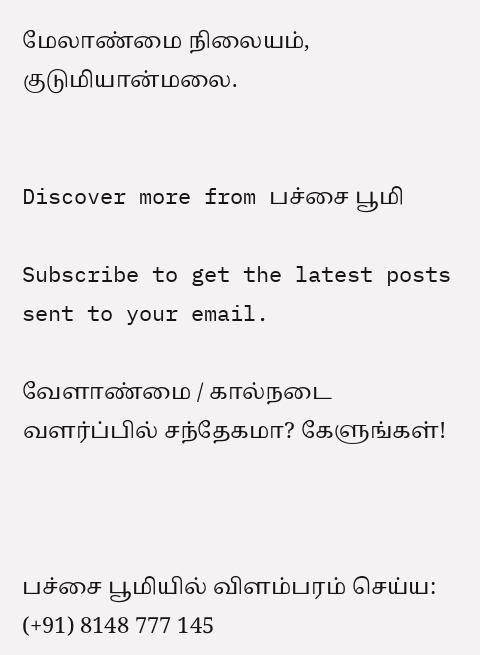மேலாண்மை நிலையம், குடுமியான்மலை.


Discover more from பச்சை பூமி

Subscribe to get the latest posts sent to your email.

வேளாண்மை / கால்நடை வளர்ப்பில் சந்தேகமா? கேளுங்கள்!



பச்சை பூமியில் விளம்பரம் செய்ய: (+91) 8148 777 145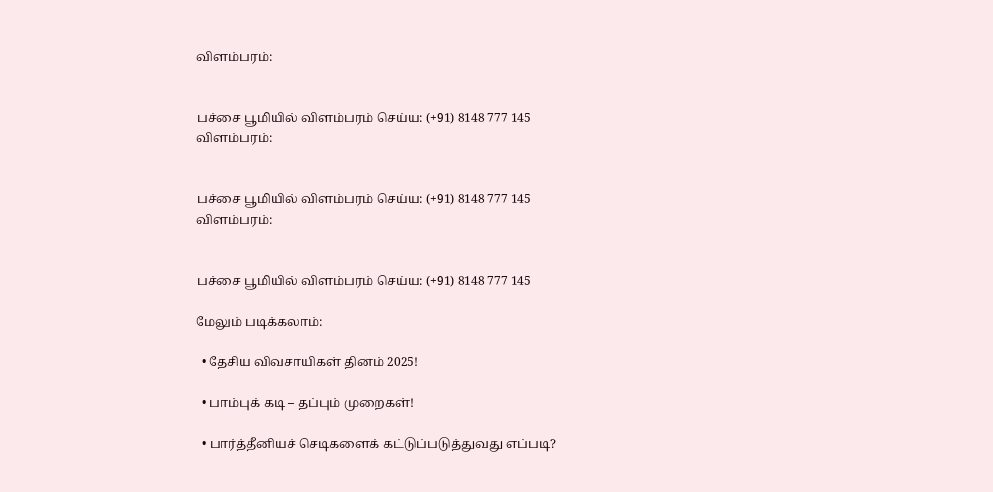விளம்பரம்:


பச்சை பூமியில் விளம்பரம் செய்ய: (+91) 8148 777 145
விளம்பரம்:


பச்சை பூமியில் விளம்பரம் செய்ய: (+91) 8148 777 145
விளம்பரம்:


பச்சை பூமியில் விளம்பரம் செய்ய: (+91) 8148 777 145

மேலும் படிக்கலாம்:

  • தேசிய விவசாயிகள் தினம் 2025!

  • பாம்புக் கடி – தப்பும் முறைகள்!

  • பார்த்தீனியச் செடிகளைக் கட்டுப்படுத்துவது எப்படி?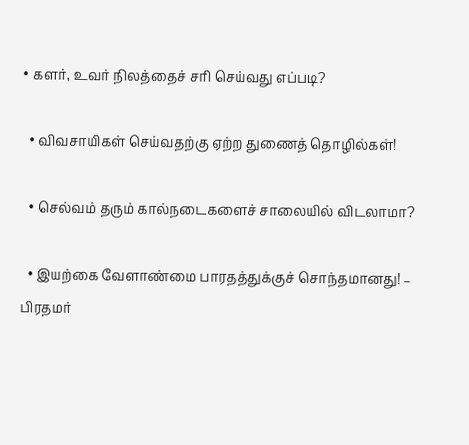• களர், உவர் நிலத்தைச் சரி செய்வது எப்படி?

  • விவசாயிகள் செய்வதற்கு ஏற்ற துணைத் தொழில்கள்!

  • செல்வம் தரும் கால்நடைகளைச் சாலையில் விடலாமா?

  • இயற்கை வேளாண்மை பாரதத்துக்குச் சொந்தமானது! – பிரதமர்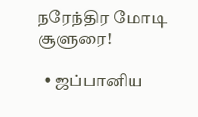நரேந்திர மோடி சூளுரை!

  • ஜப்பானிய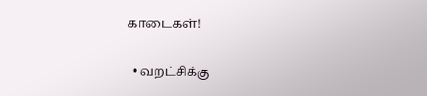காடைகள்!

  • வறட்சிக்கு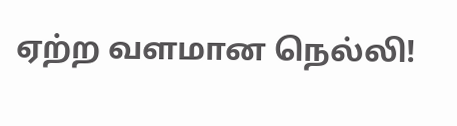ஏற்ற வளமான நெல்லி!